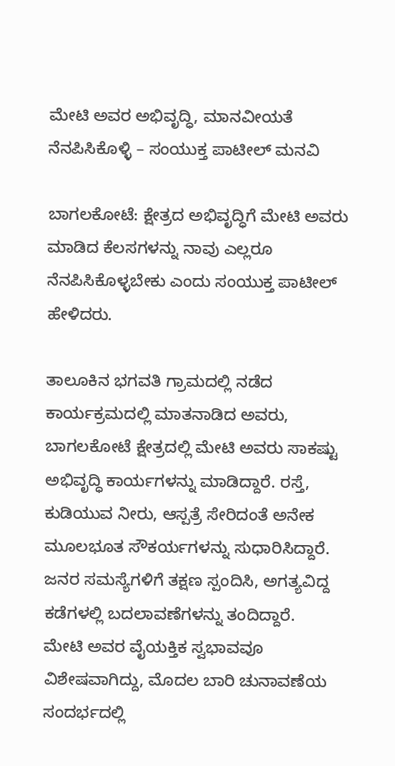ಮೇಟಿ ಅವರ ಅಭಿವೃದ್ಧಿ, ಮಾನವೀಯತೆ ನೆನಪಿಸಿಕೊಳ್ಳಿ – ಸಂಯುಕ್ತ ಪಾಟೀಲ್ ಮನವಿ

ಬಾಗಲಕೋಟೆ: ಕ್ಷೇತ್ರದ ಅಭಿವೃದ್ಧಿಗೆ ಮೇಟಿ ಅವರು ಮಾಡಿದ ಕೆಲಸಗಳನ್ನು ನಾವು ಎಲ್ಲರೂ ನೆನಪಿಸಿಕೊಳ್ಳಬೇಕು ಎಂದು ಸಂಯುಕ್ತ ಪಾಟೀಲ್ ಹೇಳಿದರು.

ತಾಲೂಕಿನ ಭಗವತಿ ಗ್ರಾಮದಲ್ಲಿ ನಡೆದ ಕಾರ್ಯಕ್ರಮದಲ್ಲಿ ಮಾತನಾಡಿದ ಅವರು, ಬಾಗಲಕೋಟೆ ಕ್ಷೇತ್ರದಲ್ಲಿ ಮೇಟಿ ಅವರು ಸಾಕಷ್ಟು ಅಭಿವೃದ್ಧಿ ಕಾರ್ಯಗಳನ್ನು ಮಾಡಿದ್ದಾರೆ. ರಸ್ತೆ, ಕುಡಿಯುವ ನೀರು, ಆಸ್ಪತ್ರೆ ಸೇರಿದಂತೆ ಅನೇಕ ಮೂಲಭೂತ ಸೌಕರ್ಯಗಳನ್ನು ಸುಧಾರಿಸಿದ್ದಾರೆ. ಜನರ ಸಮಸ್ಯೆಗಳಿಗೆ ತಕ್ಷಣ ಸ್ಪಂದಿಸಿ, ಅಗತ್ಯವಿದ್ದ ಕಡೆಗಳಲ್ಲಿ ಬದಲಾವಣೆಗಳನ್ನು ತಂದಿದ್ದಾರೆ.
ಮೇಟಿ ಅವರ ವೈಯಕ್ತಿಕ ಸ್ವಭಾವವೂ ವಿಶೇಷವಾಗಿದ್ದು, ಮೊದಲ ಬಾರಿ ಚುನಾವಣೆಯ ಸಂದರ್ಭದಲ್ಲಿ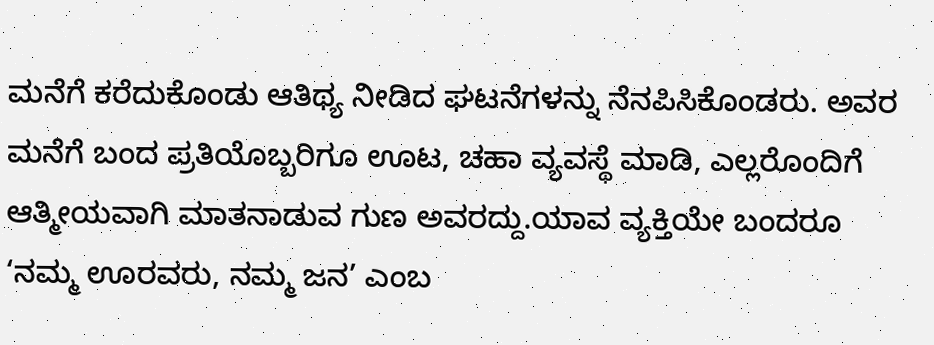ಮನೆಗೆ ಕರೆದುಕೊಂಡು ಆತಿಥ್ಯ ನೀಡಿದ ಘಟನೆಗಳನ್ನು ನೆನಪಿಸಿಕೊಂಡರು. ಅವರ ಮನೆಗೆ ಬಂದ ಪ್ರತಿಯೊಬ್ಬರಿಗೂ ಊಟ, ಚಹಾ ವ್ಯವಸ್ಥೆ ಮಾಡಿ, ಎಲ್ಲರೊಂದಿಗೆ ಆತ್ಮೀಯವಾಗಿ ಮಾತನಾಡುವ ಗುಣ ಅವರದ್ದು.ಯಾವ ವ್ಯಕ್ತಿಯೇ ಬಂದರೂ ‘ನಮ್ಮ ಊರವರು, ನಮ್ಮ ಜನ’ ಎಂಬ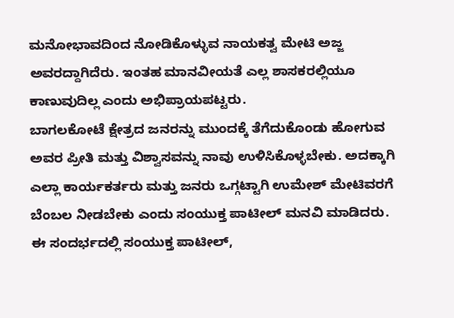ಮನೋಭಾವದಿಂದ ನೋಡಿಕೊಳ್ಳುವ ನಾಯಕತ್ವ ಮೇಟಿ ಅಜ್ಜ ಅವರದ್ದಾಗಿದೆರು. ಇಂತಹ ಮಾನವೀಯತೆ ಎಲ್ಲ ಶಾಸಕರಲ್ಲಿಯೂ ಕಾಣುವುದಿಲ್ಲ ಎಂದು ಅಭಿಪ್ರಾಯಪಟ್ಟರು.
ಬಾಗಲಕೋಟೆ ಕ್ಷೇತ್ರದ ಜನರನ್ನು ಮುಂದಕ್ಕೆ ತೆಗೆದುಕೊಂಡು ಹೋಗುವ ಅವರ ಪ್ರೀತಿ ಮತ್ತು ವಿಶ್ವಾಸವನ್ನು ನಾವು ಉಳಿಸಿಕೊಳ್ಳಬೇಕು. ಅದಕ್ಕಾಗಿ ಎಲ್ಲಾ ಕಾರ್ಯಕರ್ತರು ಮತ್ತು ಜನರು ಒಗ್ಗಟ್ಟಾಗಿ ಉಮೇಶ್ ಮೇಟಿವರಗೆ ಬೆಂಬಲ ನೀಡಬೇಕು ಎಂದು ಸಂಯುಕ್ತ ಪಾಟೀಲ್ ಮನವಿ ಮಾಡಿದರು.
ಈ ಸಂದರ್ಭದಲ್ಲಿ ಸಂಯುಕ್ತ ಪಾಟೀಲ್,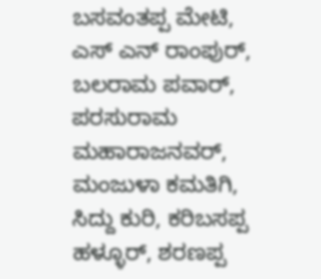ಬಸವಂತಪ್ಪ ಮೇಟಿ, ಎಸ್ ಎನ್ ರಾಂಪುರ್, ಬಲರಾಮ ಪವಾರ್, ಪರಸುರಾಮ ಮಹಾರಾಜನವರ್, ಮಂಜುಳಾ ಕಮತಿಗಿ, ಸಿದ್ದು ಕುರಿ, ಕರಿಬಸಪ್ಪ ಹಳ್ಳೂರ್, ಶರಣಪ್ಪ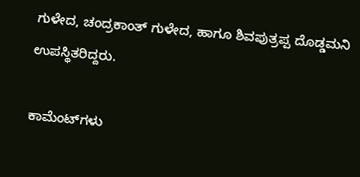ಗುಳೇದ, ಚಂದ್ರಕಾಂತ್ ಗುಳೇದ, ಹಾಗೂ ಶಿವಪುತ್ರಪ್ಪ ದೊಡ್ಡಮನಿ ಉಪಸ್ಥಿತರಿದ್ದರು.

ಕಾಮೆಂಟ್‌ಗಳು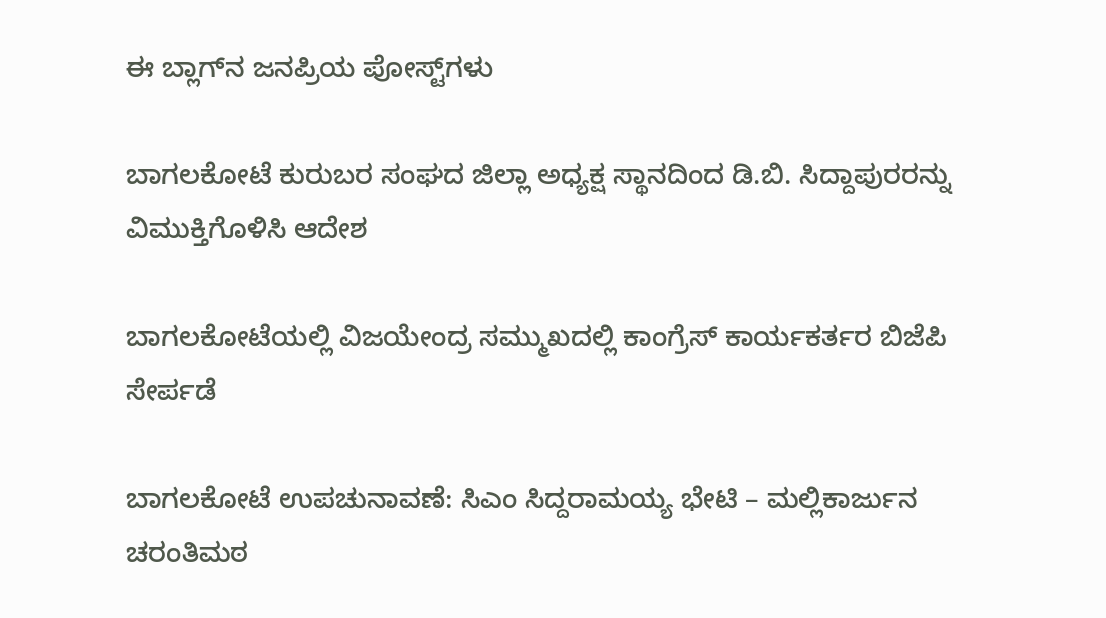ಈ ಬ್ಲಾಗ್‌ನ ಜನಪ್ರಿಯ ಪೋಸ್ಟ್‌ಗಳು

ಬಾಗಲಕೋಟೆ ಕುರುಬರ ಸಂಘದ ಜಿಲ್ಲಾ ಅಧ್ಯಕ್ಷ ಸ್ಥಾನದಿಂದ ಡಿ.ಬಿ. ಸಿದ್ದಾಪುರರನ್ನು ವಿಮುಕ್ತಿಗೊಳಿಸಿ ಆದೇಶ

ಬಾಗಲಕೋಟೆಯಲ್ಲಿ ವಿಜಯೇಂದ್ರ ಸಮ್ಮುಖದಲ್ಲಿ ಕಾಂಗ್ರೆಸ್ ಕಾರ್ಯಕರ್ತರ ಬಿಜೆಪಿ ಸೇರ್ಪಡೆ

ಬಾಗಲಕೋಟೆ ಉಪಚುನಾವಣೆ: ಸಿಎಂ ಸಿದ್ದರಾಮಯ್ಯ ಭೇಟಿ – ಮಲ್ಲಿಕಾರ್ಜುನ ಚರಂತಿಮಠ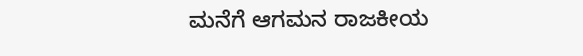ಮನೆಗೆ ಆಗಮನ ರಾಜಕೀಯ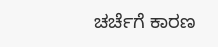ಚರ್ಚೆಗೆ ಕಾರಣ